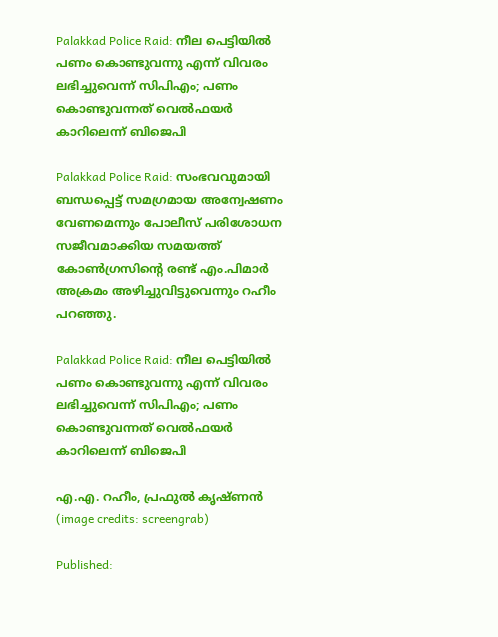Palakkad Police Raid: നീല പെട്ടിയില്‍ പണം കൊണ്ടുവന്നു എന്ന് വിവരം ലഭിച്ചുവെന്ന് സിപിഎം; പണം കൊണ്ടുവന്നത് വെൽഫയർ കാറിലെന്ന് ബിജെപി

Palakkad Police Raid: സംഭവവുമായി ബന്ധപ്പെട്ട് സമഗ്രമായ അന്വേഷണം വേണമെന്നും പോലീസ് പരിശോധന സജീവമാക്കിയ സമയത്ത് കോണ്‍ഗ്രസിന്റെ രണ്ട് എം.പിമാര്‍ അക്രമം അഴിച്ചുവിട്ടുവെന്നും റഹീം പറഞ്ഞു.

Palakkad Police Raid: നീല പെട്ടിയില്‍ പണം കൊണ്ടുവന്നു എന്ന് വിവരം ലഭിച്ചുവെന്ന് സിപിഎം; പണം കൊണ്ടുവന്നത് വെൽഫയർ കാറിലെന്ന് ബിജെപി

എ.എ. റഹീം, പ്രഫുൽ കൃഷ്ണൻ (image credits: screengrab)

Published: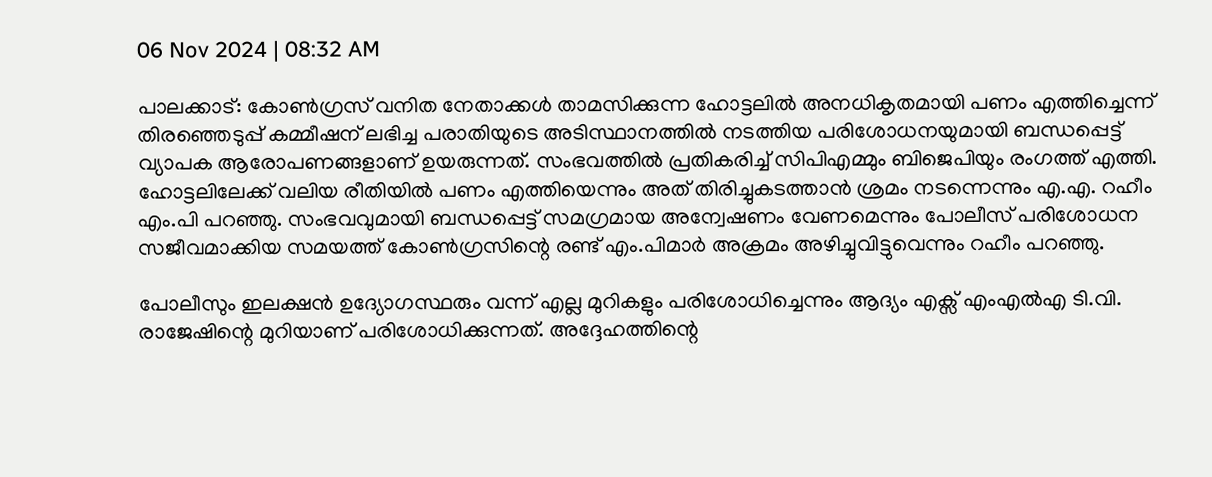06 Nov 2024 | 08:32 AM

പാലക്കാട്: കോൺഗ്രസ് വനിത നേതാക്കൾ താമസിക്കുന്ന ഹോട്ടലിൽ അനധികൃതമായി പണം എത്തിച്ചെന്ന് തിരഞ്ഞെടുപ്പ് കമ്മീഷന് ലഭിച്ച പരാതിയുടെ അടിസ്ഥാനത്തിൽ നടത്തിയ പരിശോധനയുമായി ബന്ധപ്പെട്ട് വ്യാപക ആരോപണങ്ങളാണ് ഉയരുന്നത്. സംഭവത്തിൽ പ്രതികരിച്ച് സിപിഎമ്മും ബിജെപിയും രംഗത്ത് എത്തി. ഹോട്ടലിലേക്ക് വലിയ രീതിയിൽ പണം എത്തിയെന്നും അത് തിരിച്ചുകടത്താൻ ശ്രമം നടന്നെന്നും എ.എ. റഹീം എം.പി പറഞ്ഞു. സംഭവവുമായി ബന്ധപ്പെട്ട് സമഗ്രമായ അന്വേഷണം വേണമെന്നും പോലീസ് പരിശോധന സജീവമാക്കിയ സമയത്ത് കോണ്‍ഗ്രസിന്റെ രണ്ട് എം.പിമാര്‍ അക്രമം അഴിച്ചുവിട്ടുവെന്നും റഹീം പറഞ്ഞു.

പോലീസും ഇലക്ഷൻ ഉദ്യോഗസ്ഥരും വന്ന് എല്ല മുറികളും പരിശോധിച്ചെന്നും ആദ്യം എക്സ് എംഎൽഎ ടി.വി. രാജേഷിന്റെ മുറിയാണ് പരിശോധിക്കുന്നത്. അദ്ദേഹത്തിന്റെ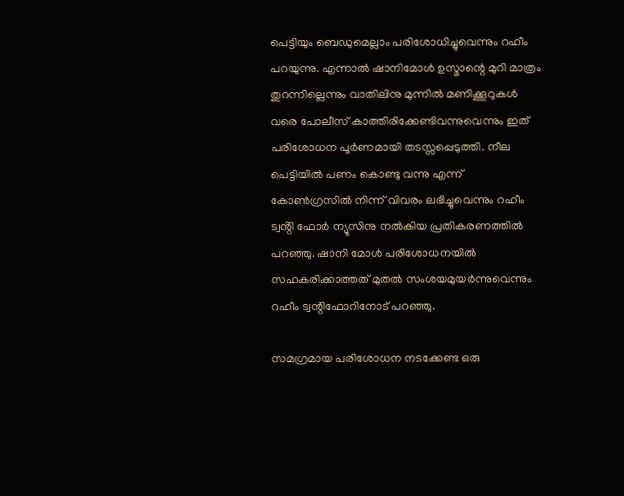പെട്ടിയും ബെഡുമെല്ലാം പരിശോധിച്ചുവെന്നും റഹീം പറയുന്നു. എന്നാൽ ഷാനിമോള്‍ ഉസ്മാന്റെ മുറി മാത്രം തുറന്നില്ലെന്നും വാതിലിനു മുന്നിൽ മണിക്കൂറുകൾ വരെ പോലീസ് കാത്തിരിക്കേണ്ടിവന്നുവെന്നും ഇത് പരിശോധന പൂര്‍ണമായി തടസ്സപ്പെടുത്തി. നീല പെട്ടിയില്‍ പണം കൊണ്ടു വന്നു എന്ന് കോണ്‍ഗ്രസില്‍ നിന്ന് വിവരം ലഭിച്ചുവെന്നും റഹീം ട്വൻ്റി ഫോർ ന്യൂസിനു നൽകിയ പ്രതികരണത്തിൽ പറഞ്ഞു. ഷാനി മോള്‍ പരിശോധനയില്‍ സഹകരിക്കാത്തത് മുതല്‍ സംശയമുയര്‍ന്നുവെന്നും റഹീം ട്വന്റിഫോറിനോട് പറഞ്ഞു.

സമഗ്രമായ പരിശോധന നടക്കേണ്ട ഒരു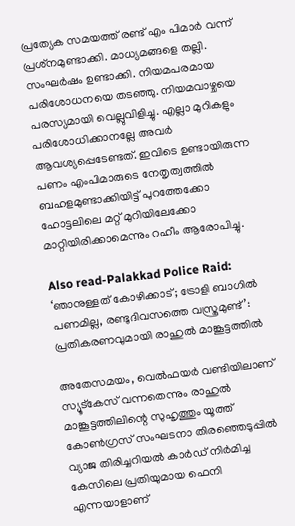പ്രത്യേക സമയത്ത് രണ്ട് എം പിമാര്‍ വന്ന് പ്രശ്‌നമുണ്ടാക്കി. മാധ്യമങ്ങളെ തല്ലി. സംഘര്‍ഷം ഉണ്ടാക്കി. നിയമപരമായ പരിശോധനയെ തടഞ്ഞു. നിയമവാഴ്ചയെ പരസ്യമായി വെല്ലുവിളിച്ചു. എല്ലാ മുറികളും പരിശോധിക്കാനല്ലേ അവര്‍ ആവശ്യപ്പെടേണ്ടത്. ഇവിടെ ഉണ്ടായിരുന്ന പണം എംപിമാരുടെ നേതൃത്വത്തില്‍ ബഹളമുണ്ടാക്കിയിട്ട് പുറത്തേക്കോ ഹോട്ടലിലെ മറ്റ് മുറിയിലേക്കോ മാറ്റിയിരിക്കാമെന്നും റഹീം ആരോപിച്ചു.

Also read-Palakkad Police Raid: ‘ഞാനുള്ളത് കോഴിക്കാട്; ട്രോളി ബാഗിൽ പണമില്ല, രണ്ടുദിവസത്തെ വസ്ത്രമുണ്ട്’: പ്രതികരണവുമായി രാഹുൽ മാങ്കൂട്ടത്തിൽ

അതേസമയം, വെല്‍ഫയര്‍ വണ്ടിയിലാണ് സ്യൂട്‌കേസ് വന്നതെന്നും രാഹുല്‍ മാങ്കൂട്ടത്തിലിന്റെ സുഹൃത്തും യൂത്ത് കോണ്‍ഗ്രസ് സംഘടനാ തിരഞ്ഞെടുപ്പില്‍ വ്യാജ തിരിച്ചറിയല്‍ കാര്‍ഡ് നിര്‍മിച്ച കേസിലെ പ്രതിയുമായ ഫെനി എന്നയാളാണ്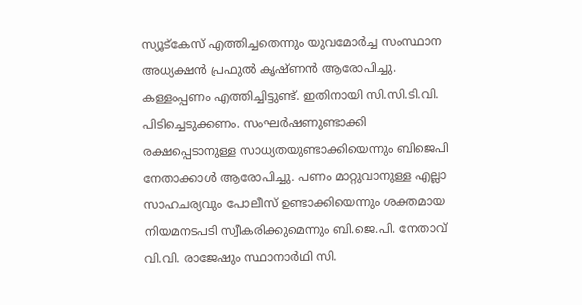സ്യൂട്‌കേസ് എത്തിച്ചതെന്നും യുവമോര്‍ച്ച സംസ്ഥാന അധ്യക്ഷന്‍ പ്രഫുല്‍ കൃഷ്ണന്‍ ആരോപിച്ചു. കള്ളംപ്പണം എത്തിച്ചിട്ടുണ്ട്. ഇതിനായി സി.സി.ടി.വി. പിടിച്ചെടുക്കണം. സംഘർഷണുണ്ടാക്കി രക്ഷപ്പെടാനുള്ള സാധ്യതയുണ്ടാക്കിയെന്നും ബിജെപി നേതാക്കാൾ ആരോപിച്ചു. പണം മാറ്റുവാനുള്ള എല്ലാ സാഹചര്യവും പോലീസ് ഉണ്ടാക്കിയെന്നും ശക്തമായ നിയമനടപടി സ്വീകരിക്കുമെന്നും ബി.ജെ.പി. നേതാവ് വി.വി. രാജേഷും സ്ഥാനാര്‍ഥി സി.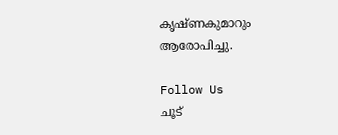കൃഷ്ണകുമാറും ആരോപിച്ചു.

Follow Us
ചൂട്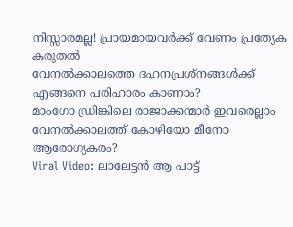നിസ്സാരമല്ല! പ്രായമായവർക്ക് വേണം പ്രത്യേക കരുതൽ
വേനൽക്കാലത്തെ ദഹനപ്രശ്നങ്ങൾക്ക് എങ്ങനെ പരിഹാരം കാണാം?
മാംഗോ ഡ്രിങ്കിലെ രാജാക്കന്മാർ ഇവരെല്ലാം
വേനൽക്കാലത്ത് കോഴിയോ മീനോ ആരോഗ്യകരം?
Viral Video: ലാലേട്ടൻ ആ പാട്ട്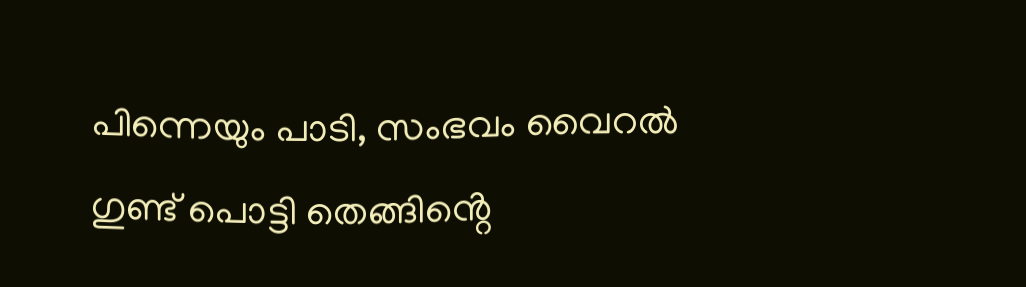പിന്നെയും പാടി, സംഭവം വൈറൽ
ഗുണ്ട് പൊട്ടി തെങ്ങിൻ്റെ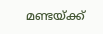മണ്ടയ്ക്ക്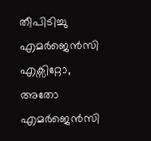തീപിടിച്ചു
എമർജെൻസി എക്സിറ്റോ, അതോ എമർജെൻസി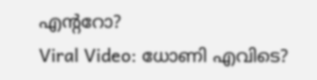എൻ്ററോ?
Viral Video: ധോണി എവിടെ?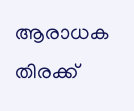ആരാധക തിരക്ക്